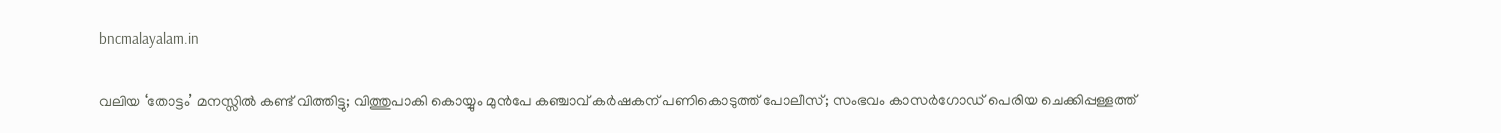bncmalayalam.in

വലിയ ‘തോട്ടം’ മനസ്സിൽ കണ്ട് വിത്തിട്ടു; വിത്തുപാകി കൊയ്യും മുൻപേ കഞ്ചാവ് കർഷകന് പണികൊടുത്ത് പോലീസ്; സംഭവം കാസർഗോഡ് പെരിയ ചെക്കിപ്പള്ളത്ത്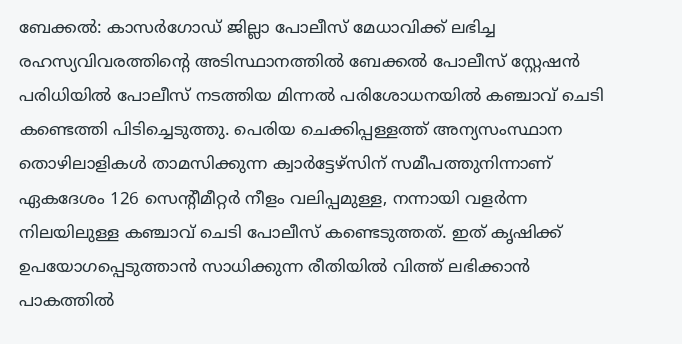ബേക്കൽ: കാസർഗോഡ് ജില്ലാ പോലീസ് മേധാവിക്ക് ലഭിച്ച രഹസ്യവിവരത്തിന്റെ അടിസ്ഥാനത്തിൽ ബേക്കൽ പോലീസ് സ്റ്റേഷൻ പരിധിയിൽ പോലീസ് നടത്തിയ മിന്നൽ പരിശോധനയിൽ കഞ്ചാവ് ചെടി കണ്ടെത്തി പിടിച്ചെടുത്തു. പെരിയ ചെക്കിപ്പള്ളത്ത് അന്യസംസ്ഥാന തൊഴിലാളികൾ താമസിക്കുന്ന ക്വാർട്ടേഴ്സിന് സമീപത്തുനിന്നാണ് ഏകദേശം 126 സെന്റീമീറ്റർ നീളം വലിപ്പമുള്ള, നന്നായി വളർന്ന നിലയിലുള്ള കഞ്ചാവ് ചെടി പോലീസ് കണ്ടെടുത്തത്. ഇത് കൃഷിക്ക് ഉപയോഗപ്പെടുത്താൻ സാധിക്കുന്ന രീതിയിൽ വിത്ത് ലഭിക്കാൻ പാകത്തിൽ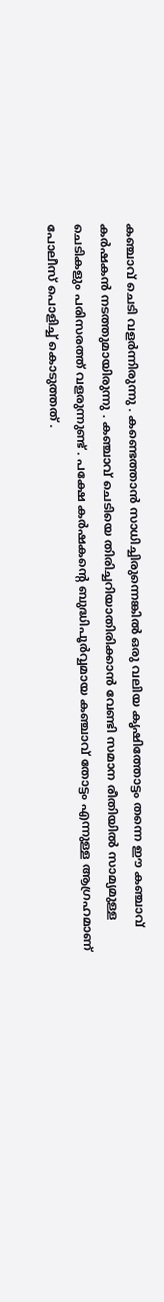കഞ്ചാവ് ചെടി വളർന്നിരുന്നു . കണ്ടെത്താൻ സാധിച്ചിരുന്നെങ്കിൽ ഒരു വലിയ കൃഷിത്തോട്ടം തന്നെ ഈ കഞ്ചാവ് കർഷകൻ നടത്തുമായിരുന്നു . കഞ്ചാവ് ചെടിയെ തിരിച്ചറിയാതിരിക്കാൻ വേണ്ടി സമാന രീതിയിൽ സാമ്യമുള്ള ചെടികളും പരിസരത്ത് വളരുന്നുണ്ട് . പക്ഷേ കർഷകന്റെ ബുദ്ധിപൂർവ്വമായ കഞ്ചാവ് തോട്ടം എന്നുള്ള ആഗ്രഹമാണ് പോലീസ് പൊളിച്ച് കൊടുത്തത് .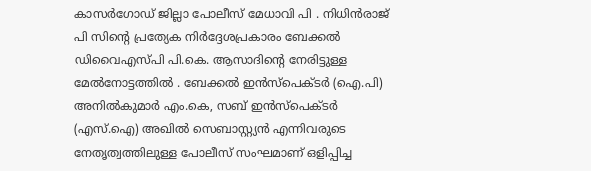കാസർഗോഡ് ജില്ലാ പോലീസ് മേധാവി പി . നിധിൻരാജ് പി സിന്റെ പ്രത്യേക നിർദ്ദേശപ്രകാരം ബേക്കൽ ഡിവൈഎസ്പി പി.കെ. ആസാദിന്റെ നേരിട്ടുള്ള മേൽനോട്ടത്തിൽ . ബേക്കൽ ഇൻസ്പെക്ടർ (ഐ.പി) അനിൽകുമാർ എം.കെ, സബ് ഇൻസ്പെക്ടർ (എസ്.ഐ) അഖിൽ സെബാസ്റ്റ്യൻ എന്നിവരുടെ നേതൃത്വത്തിലുള്ള പോലീസ് സംഘമാണ് ഒളിപ്പിച്ച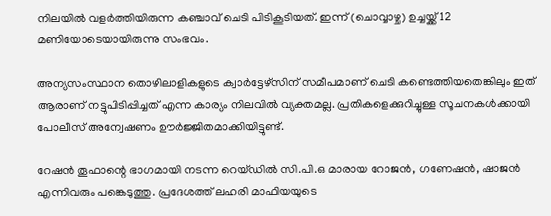നിലയിൽ വളർത്തിയിരുന്ന കഞ്ചാവ് ചെടി പിടികൂടിയത്. ഇന്ന് (ചൊവ്വാഴ്ച) ഉച്ചയ്ക്ക് 12 മണിയോടെയായിരുന്നു സംഭവം.

അന്യസംസ്ഥാന തൊഴിലാളികളുടെ ക്വാർട്ടേഴ്സിന് സമീപമാണ് ചെടി കണ്ടെത്തിയതെങ്കിലും ഇത് ആരാണ് നട്ടുപിടിപ്പിച്ചത് എന്ന കാര്യം നിലവിൽ വ്യക്തമല്ല. പ്രതികളെക്കുറിച്ചുള്ള സൂചനകൾക്കായി പോലീസ് അന്വേഷണം ഊർജ്ജിതമാക്കിയിട്ടുണ്ട്.

റേഷൻ തൂഫാന്റെ ഭാഗമായി നടന്ന റെയ്ഡിൽ സി.പി.ഒ മാരായ റോജൻ, ഗണേഷൻ, ഷാജൻ എന്നിവരും പങ്കെടുത്തു. പ്രദേശത്ത് ലഹരി മാഫിയയുടെ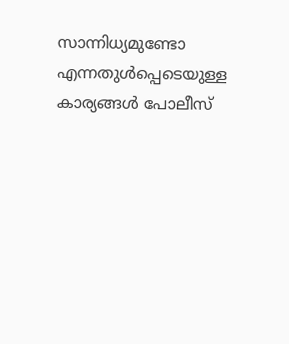സാന്നിധ്യമുണ്ടോ എന്നതുൾപ്പെടെയുള്ള കാര്യങ്ങൾ പോലീസ്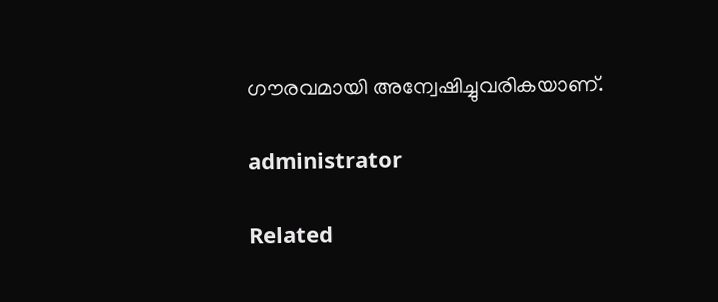ഗൗരവമായി അന്വേഷിച്ചുവരികയാണ്.

administrator

Related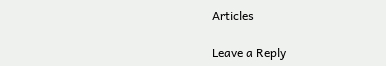Articles

Leave a Reply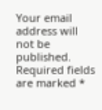Your email address will not be published. Required fields are marked *